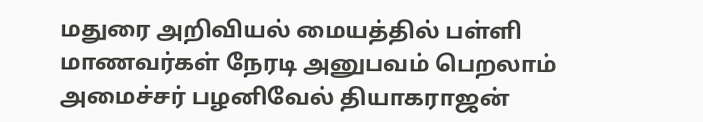மதுரை அறிவியல் மையத்தில் பள்ளி மாணவர்கள் நேரடி அனுபவம் பெறலாம் அமைச்சர் பழனிவேல் தியாகராஜன்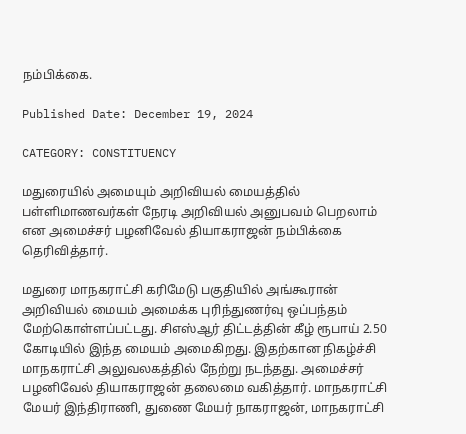நம்பிக்கை.

Published Date: December 19, 2024

CATEGORY: CONSTITUENCY

மதுரையில் அமையும் அறிவியல் மையத்தில் பள்ளிமாணவர்கள் நேரடி அறிவியல் அனுபவம் பெறலாம் என அமைச்சர் பழனிவேல் தியாகராஜன் நம்பிக்கை தெரிவித்தார்.

மதுரை மாநகராட்சி கரிமேடு பகுதியில் அங்கூரான் அறிவியல் மையம் அமைக்க புரிந்துணர்வு ஒப்பந்தம் மேற்கொள்ளப்பட்டது. சிஎஸ்ஆர் திட்டத்தின் கீழ் ரூபாய் 2.50 கோடியில் இந்த மையம் அமைகிறது. இதற்கான நிகழ்ச்சி மாநகராட்சி அலுவலகத்தில் நேற்று நடந்தது. அமைச்சர் பழனிவேல் தியாகராஜன் தலைமை வகித்தார். மாநகராட்சி மேயர் இந்திராணி, துணை மேயர் நாகராஜன், மாநகராட்சி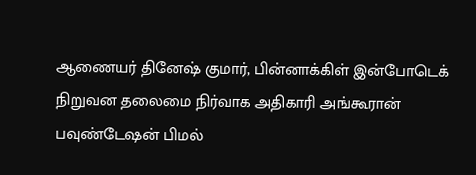ஆணையர் தினேஷ் குமார், பின்னாக்கிள் இன்போடெக் நிறுவன தலைமை நிர்வாக அதிகாரி அங்கூரான் பவுண்டேஷன் பிமல்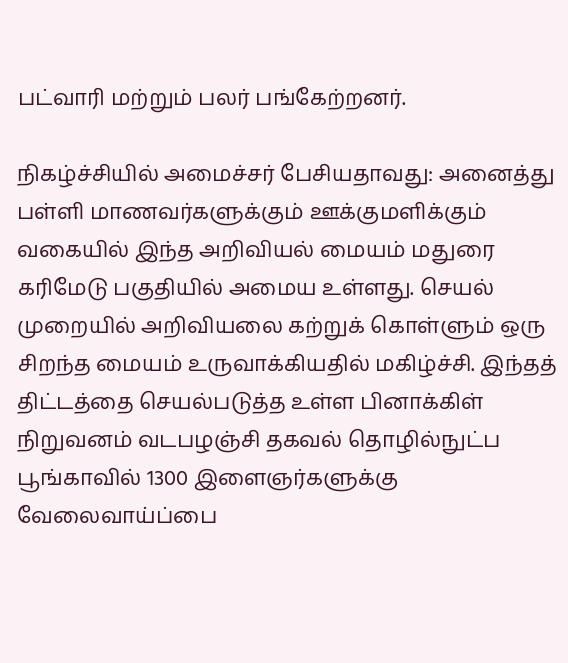பட்வாரி மற்றும் பலர் பங்கேற்றனர்.

நிகழ்ச்சியில் அமைச்சர் பேசியதாவது: அனைத்து பள்ளி மாணவர்களுக்கும் ஊக்குமளிக்கும் வகையில் இந்த அறிவியல் மையம் மதுரை கரிமேடு பகுதியில் அமைய உள்ளது. செயல் முறையில் அறிவியலை கற்றுக் கொள்ளும் ஒரு சிறந்த மையம் உருவாக்கியதில் மகிழ்ச்சி. இந்தத் திட்டத்தை செயல்படுத்த உள்ள பினாக்கிள்  நிறுவனம் வடபழஞ்சி தகவல் தொழில்நுட்ப பூங்காவில் 1300 இளைஞர்களுக்கு வேலைவாய்ப்பை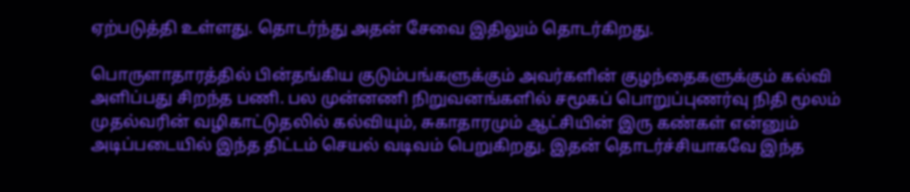ஏற்படுத்தி உள்ளது. தொடர்ந்து அதன் சேவை இதிலும் தொடர்கிறது.

பொருளாதாரத்தில் பின்தங்கிய குடும்பங்களுக்கும் அவர்களின் குழந்தைகளுக்கும் கல்வி அளிப்பது சிறந்த பணி. பல முன்னணி நிறுவனங்களில் சமூகப் பொறுப்புணர்வு நிதி மூலம் முதல்வரின் வழிகாட்டுதலில் கல்வியும், சுகாதாரமும் ஆட்சியின் இரு கண்கள் என்னும் அடிப்படையில் இந்த திட்டம் செயல் வடிவம் பெறுகிறது. இதன் தொடர்ச்சியாகவே இந்த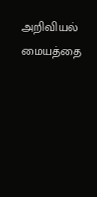அறிவியல் மையத்தை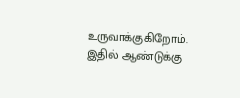உருவாக்குகிறோம். இதில் ஆண்டுக்கு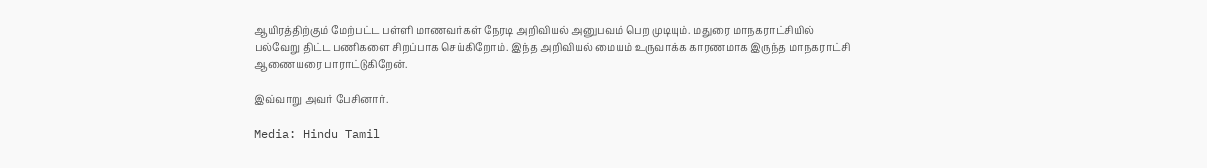ஆயிரத்திற்கும் மேற்பட்ட பள்ளி மாணவர்கள் நேரடி அறிவியல் அனுபவம் பெற முடியும். மதுரை மாநகராட்சியில் பல்வேறு திட்ட பணிகளை சிறப்பாக செய்கிறோம். இந்த அறிவியல் மையம் உருவாக்க காரணமாக இருந்த மாநகராட்சி ஆணையரை பாராட்டுகிறேன்.

இவ்வாறு அவர் பேசினார்.

Media: Hindu Tamil